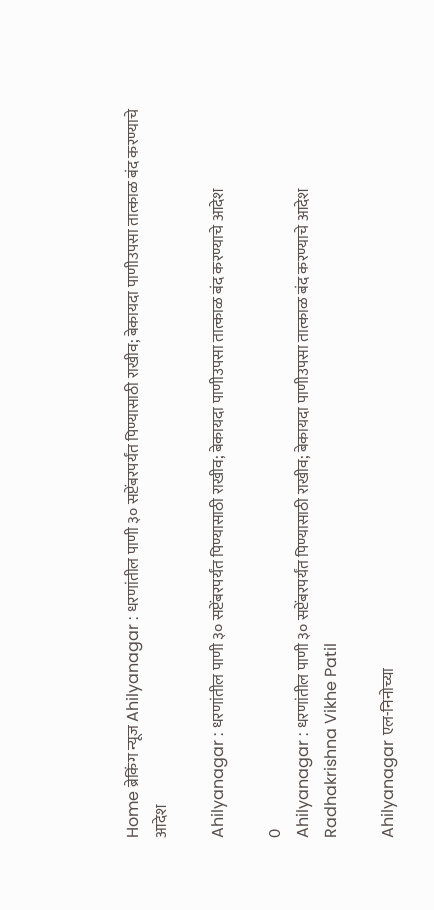Home ब्रेकिंग न्यूज Ahilyanagar : धरणांतील पाणी ३० सप्टेंबरपर्यंत पिण्यासाठी राखीव; बेकायदा पाणीउपसा तात्काळ बंद करण्याचे आदेश

Ahilyanagar : धरणांतील पाणी ३० सप्टेंबरपर्यंत पिण्यासाठी राखीव; बेकायदा पाणीउपसा तात्काळ बंद करण्याचे आदेश

0
Ahilyanagar : धरणांतील पाणी ३० सप्टेंबरपर्यंत पिण्यासाठी राखीव; बेकायदा पाणीउपसा तात्काळ बंद करण्याचे आदेश
Radhakrishna Vikhe Patil

Ahilyanagar एल-निनोच्या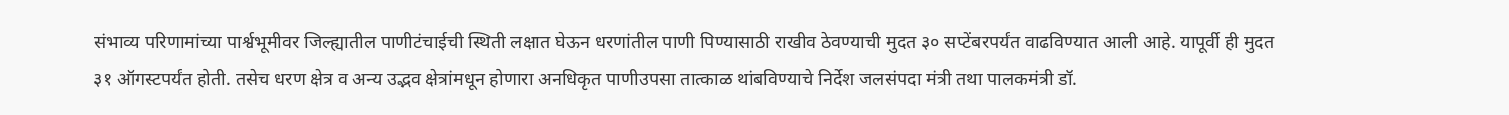संभाव्य परिणामांच्या पार्श्वभूमीवर जिल्ह्यातील पाणीटंचाईची स्थिती लक्षात घेऊन धरणांतील पाणी पिण्यासाठी राखीव ठेवण्याची मुदत ३० सप्टेंबरपर्यंत वाढविण्यात आली आहे. यापूर्वी ही मुदत ३१ ऑगस्टपर्यंत होती. तसेच धरण क्षेत्र व अन्य उद्भव क्षेत्रांमधून होणारा अनधिकृत पाणीउपसा तात्काळ थांबविण्याचे निर्देश जलसंपदा मंत्री तथा पालकमंत्री डॉ.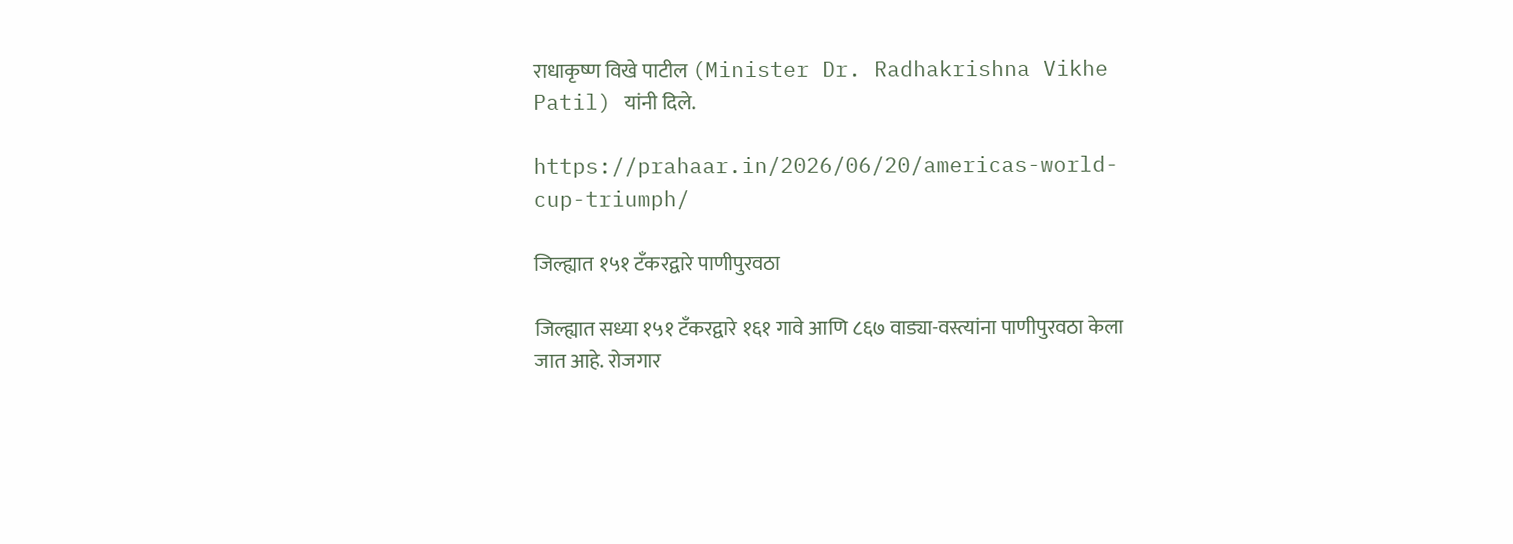राधाकृष्ण विखे पाटील (Minister Dr. Radhakrishna Vikhe Patil) यांनी दिले.

https://prahaar.in/2026/06/20/americas-world-cup-triumph/

जिल्ह्यात १५१ टँकरद्वारे पाणीपुरवठा

जिल्ह्यात सध्या १५१ टँकरद्वारे १६१ गावे आणि ८६७ वाड्या-वस्त्यांना पाणीपुरवठा केला जात आहे. रोजगार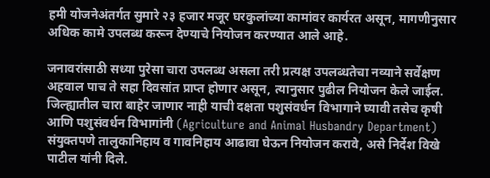हमी योजनेअंतर्गत सुमारे २३ हजार मजूर घरकुलांच्या कामांवर कार्यरत असून, मागणीनुसार अधिक कामे उपलब्ध करून देण्याचे नियोजन करण्यात आले आहे.

जनावरांसाठी सध्या पुरेसा चारा उपलब्ध असला तरी प्रत्यक्ष उपलब्धतेचा नव्याने सर्वेक्षण अहवाल पाच ते सहा दिवसांत प्राप्त होणार असून, त्यानुसार पुढील नियोजन केले जाईल. जिल्ह्यातील चारा बाहेर जाणार नाही याची दक्षता पशुसंवर्धन विभागाने घ्यावी तसेच कृषी आणि पशुसंवर्धन विभागांनी (Agriculture and Animal Husbandry Department) संयुक्तपणे तालुकानिहाय व गावनिहाय आढावा घेऊन नियोजन करावे, असे निर्देश विखे पाटील यांनी दिले.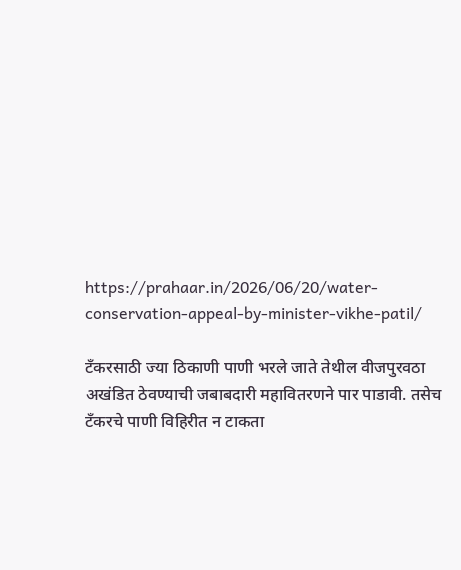https://prahaar.in/2026/06/20/water-conservation-appeal-by-minister-vikhe-patil/

टँकरसाठी ज्या ठिकाणी पाणी भरले जाते तेथील वीजपुरवठा अखंडित ठेवण्याची जबाबदारी महावितरणने पार पाडावी. तसेच टँकरचे पाणी विहिरीत न टाकता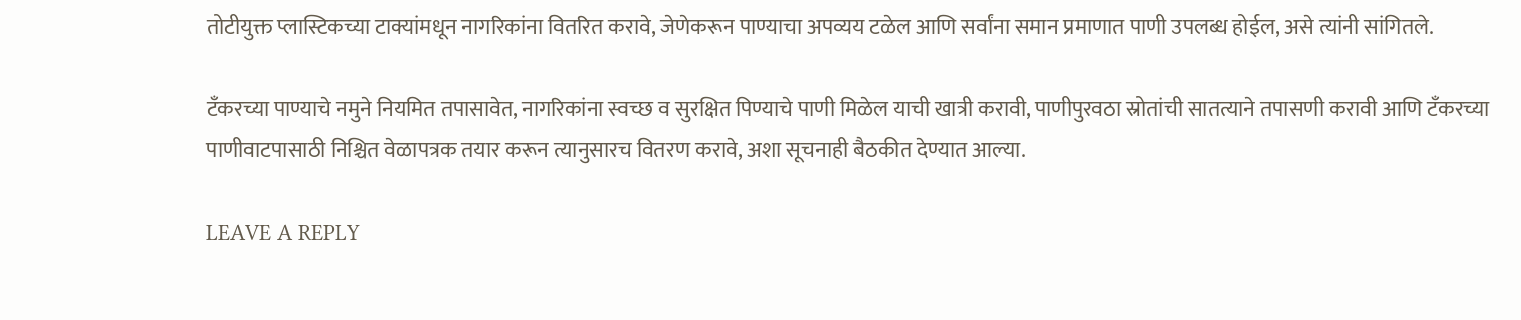तोटीयुक्त प्लास्टिकच्या टाक्यांमधून नागरिकांना वितरित करावे, जेणेकरून पाण्याचा अपव्यय टळेल आणि सर्वांना समान प्रमाणात पाणी उपलब्ध होईल, असे त्यांनी सांगितले.

टँकरच्या पाण्याचे नमुने नियमित तपासावेत, नागरिकांना स्वच्छ व सुरक्षित पिण्याचे पाणी मिळेल याची खात्री करावी, पाणीपुरवठा स्रोतांची सातत्याने तपासणी करावी आणि टँकरच्या पाणीवाटपासाठी निश्चित वेळापत्रक तयार करून त्यानुसारच वितरण करावे, अशा सूचनाही बैठकीत देण्यात आल्या.

LEAVE A REPLY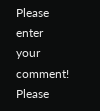Please enter your comment!
Please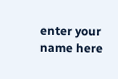enter your name here